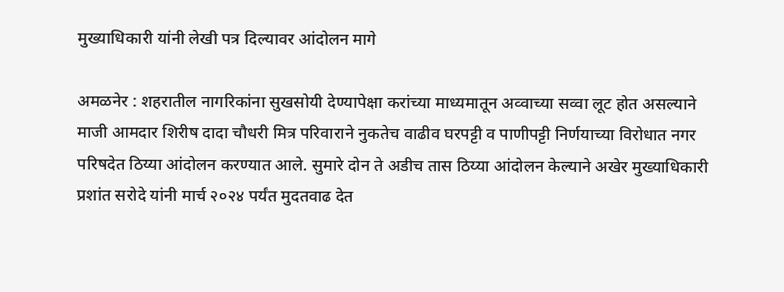मुख्याधिकारी यांनी लेखी पत्र दिल्यावर आंदोलन मागे

अमळनेर : शहरातील नागरिकांना सुखसोयी देण्यापेक्षा करांच्या माध्यमातून अव्वाच्या सव्वा लूट होत असल्याने माजी आमदार शिरीष दादा चौधरी मित्र परिवाराने नुकतेच वाढीव घरपट्टी व पाणीपट्टी निर्णयाच्या विरोधात नगर परिषदेत ठिय्या आंदोलन करण्यात आले. सुमारे दोन ते अडीच तास ठिय्या आंदोलन केल्याने अखेर मुख्याधिकारी प्रशांत सरोदे यांनी मार्च २०२४ पर्यंत मुदतवाढ देत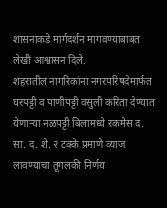शासनाकडे मार्गदर्शन मागवण्याबाबत लेखी आश्वासन दिले.
शहरातील नागरिकांना नगरपरिषदेमार्फत घरपट्टी व पाणीपट्टी वसुली करिता देण्यात येणाऱ्या नळपट्टी बिलामध्ये रकमेस द. सा. द. शे. २ टक्के प्रमाणे व्याज लावण्याचा तूगलकी निर्णय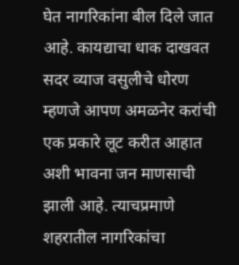घेत नागरिकांना बील दिले जात आहे. कायद्याचा धाक दाखवत सदर व्याज वसुलीचे धोरण म्हणजे आपण अमळनेर करांची एक प्रकारे लूट करीत आहात अशी भावना जन माणसाची झाली आहे. त्याचप्रमाणे शहरातील नागरिकांचा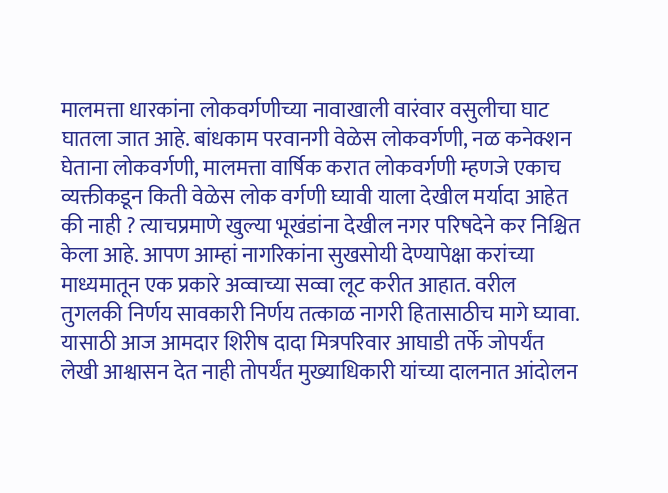मालमत्ता धारकांना लोकवर्गणीच्या नावाखाली वारंवार वसुलीचा घाट घातला जात आहे. बांधकाम परवानगी वेळेस लोकवर्गणी, नळ कनेक्शन घेताना लोकवर्गणी, मालमत्ता वार्षिक करात लोकवर्गणी म्हणजे एकाच व्यक्तीकडून किती वेळेस लोक वर्गणी घ्यावी याला देखील मर्यादा आहेत की नाही ? त्याचप्रमाणे खुल्या भूखंडांना देखील नगर परिषदेने कर निश्चित केला आहे. आपण आम्हां नागरिकांना सुखसोयी देण्यापेक्षा करांच्या माध्यमातून एक प्रकारे अव्वाच्या सव्वा लूट करीत आहात. वरील तुगलकी निर्णय सावकारी निर्णय तत्काळ नागरी हितासाठीच मागे घ्यावा. यासाठी आज आमदार शिरीष दादा मित्रपरिवार आघाडी तर्फे जोपर्यंत लेखी आश्वासन देत नाही तोपर्यंत मुख्याधिकारी यांच्या दालनात आंदोलन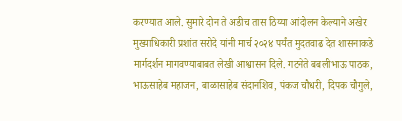करण्यात आले. सुमारे दोन ते अडीच तास ठिय्या आंदोलन केल्याने अखेर मुख्याधिकारी प्रशांत सरोदे यांनी मार्च २०२४ पर्यंत मुदतवाढ देत शासनाकडे मार्गदर्शन मागवण्याबाबत लेखी आश्वासन दिले. गटनेते बबलीभाऊ पाठक, भाऊसाहेब महाजन, बाळासाहेब संदानशिव, पंकज चौधरी, दिपक चौगुले,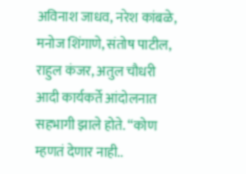अविनाश जाधव, नरेश कांबळे, मनोज शिंगाणे, संतोष पाटील, राहुल कंजर, अतुल चौधरी आदी कार्यकर्ते आंदोलनात सहभागी झाले होते. “कोण म्हणतं देणार नाही..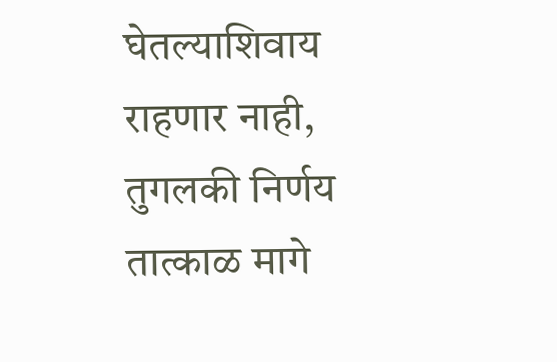घेतल्याशिवाय राहणार नाही, तुगलकी निर्णय तात्काळ मागे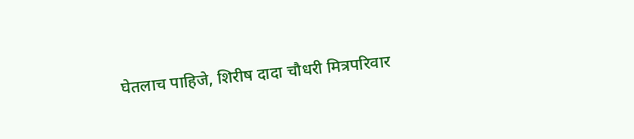घेतलाच पाहिजे, शिरीष दादा चौधरी मित्रपरिवार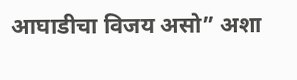आघाडीचा विजय असो” अशा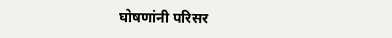घोषणांनी परिसर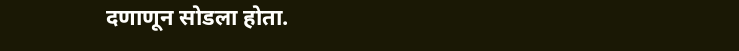दणाणून सोडला होता.